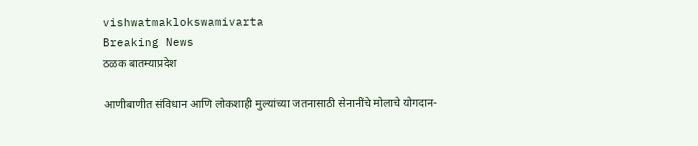vishwatmaklokswamivarta
Breaking News
ठळक बातम्याप्रदेश

आणीबाणीत संविधान आणि लोकशाही मुल्यांच्या जतनासाठी सेनानींचे मोलाचे योगदान-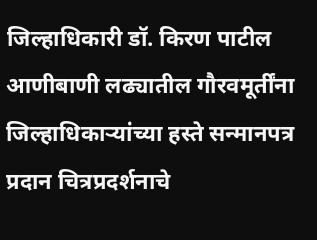जिल्हाधिकारी डॉ. किरण पाटील आणीबाणी लढ्यातील गौरवमूर्तींना जिल्हाधिकाऱ्यांच्या हस्ते सन्मानपत्र प्रदान चित्रप्रदर्शनाचे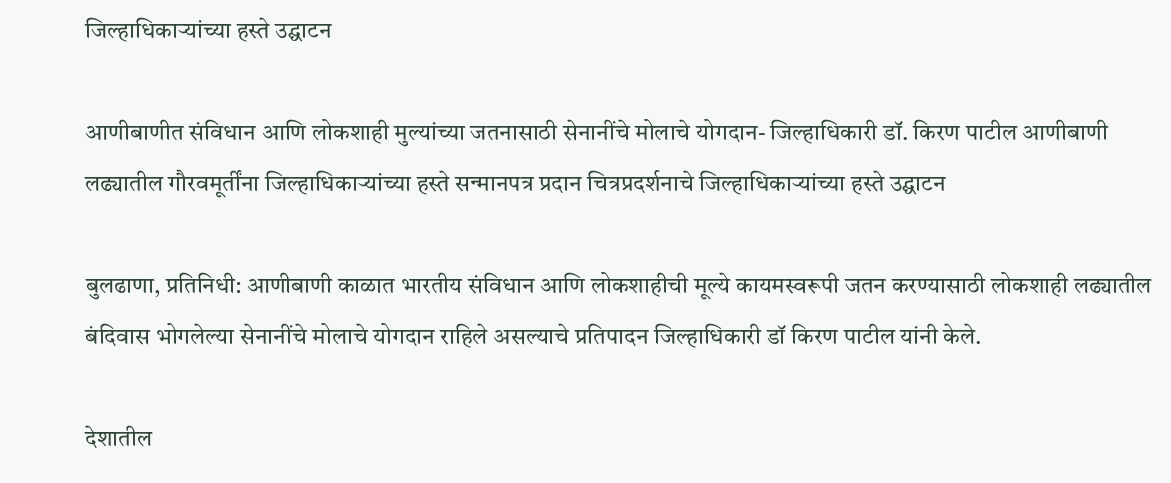जिल्हाधिकाऱ्यांच्या हस्ते उद्घाटन

आणीबाणीत संविधान आणि लोकशाही मुल्यांच्या जतनासाठी सेनानींचे मोलाचे योगदान- जिल्हाधिकारी डॉ. किरण पाटील आणीबाणी लढ्यातील गौरवमूर्तींना जिल्हाधिकाऱ्यांच्या हस्ते सन्मानपत्र प्रदान चित्रप्रदर्शनाचे जिल्हाधिकाऱ्यांच्या हस्ते उद्घाटन

बुलढाणा, प्रतिनिधी: आणीबाणी काळात भारतीय संविधान आणि लोकशाहीची मूल्ये कायमस्वरूपी जतन करण्यासाठी लोकशाही लढ्यातील बंदिवास भोगलेल्या सेनानींचे मोलाचे योगदान राहिले असल्याचे प्रतिपादन जिल्हाधिकारी डॉ किरण पाटील यांनी केले.

देशातील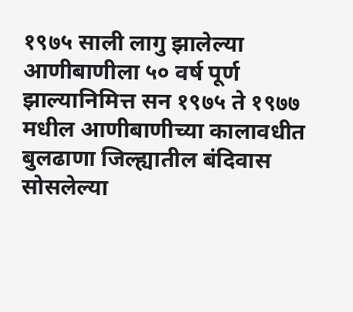१९७५ साली लागु झालेल्या आणीबाणीला ५० वर्ष पूर्ण झाल्यानिमित्त सन १९७५ ते १९७७ मधील आणीबाणीच्या कालावधीत बुलढाणा जिल्ह्यातील बंदिवास सोसलेल्या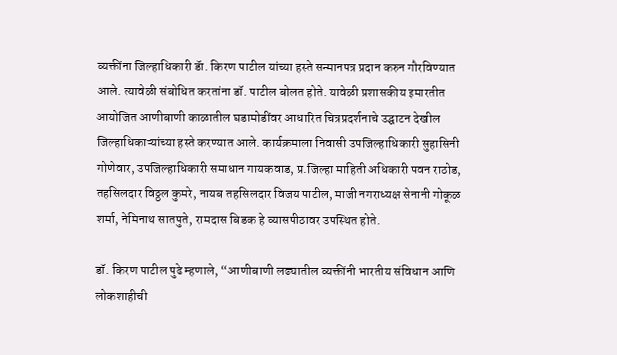व्यक्तींना जिल्हाधिकारी डॅा. किरण पाटील यांच्या हस्ते सन्मानपत्र प्रदान करुन गौरविण्यात आले. त्यावेळी संबोधित करतांना डॉ. पाटील बोलत होते. यावेळी प्रशासकीय इमारतीत आयोजित आणीबाणी काळातील घडामोडींवर आधारित चित्रप्रदर्शनाचे उद्घाटन देखील जिल्हाधिकाऱ्यांच्या हस्ते करण्यात आले. कार्यक्रमाला निवासी उपजिल्हाधिकारी सुहासिनी गोणेवार, उपजिल्हाधिकारी समाधान गायकवाड, प्र.जिल्हा माहिती अधिकारी पवन राठोड, तहसिलदार विठ्ठल कुमरे, नायब तहसिलदार विजय पाटील, माजी नगराध्यक्ष सेनानी गोकूळ शर्मा, नेमिनाथ सातपुते, रामदास बिडक हे व्यासपीठावर उपस्थित होते.

डॉ. किरण पाटील पुढे म्हणाले, “आणीबाणी लढ्यातील व्यक्तींनी भारतीय संविधान आणि लोकशाहीची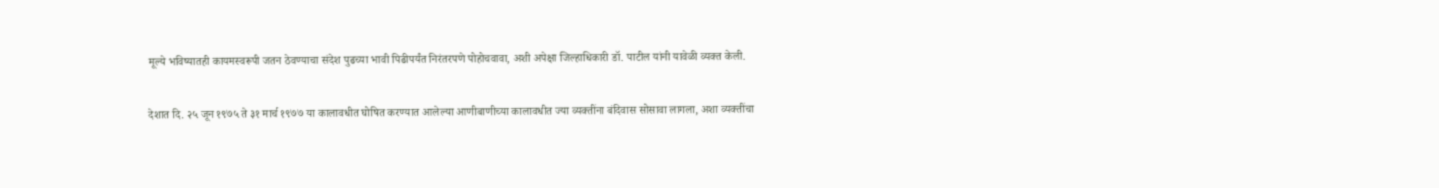मूल्ये भविष्यातही कायमस्वरूपी जतन ठेवण्याचा संदेश पुढच्या भावी पिढीपर्यंत निरंतरपणे पोहोचवावा, अशी अपेक्षा जिल्हाधिकारी डॉ. पाटील यांनी यावेळी व्यक्त केली.

देशात दि. २५ जून १९७५ ते ३१ मार्च १९७७ या कालावधीत घोषित करण्यात आलेल्या आणीबाणीच्या कालावधीत ज्या व्यक्तींना बंदिवास सोसावा लागला, अशा व्यक्तींचा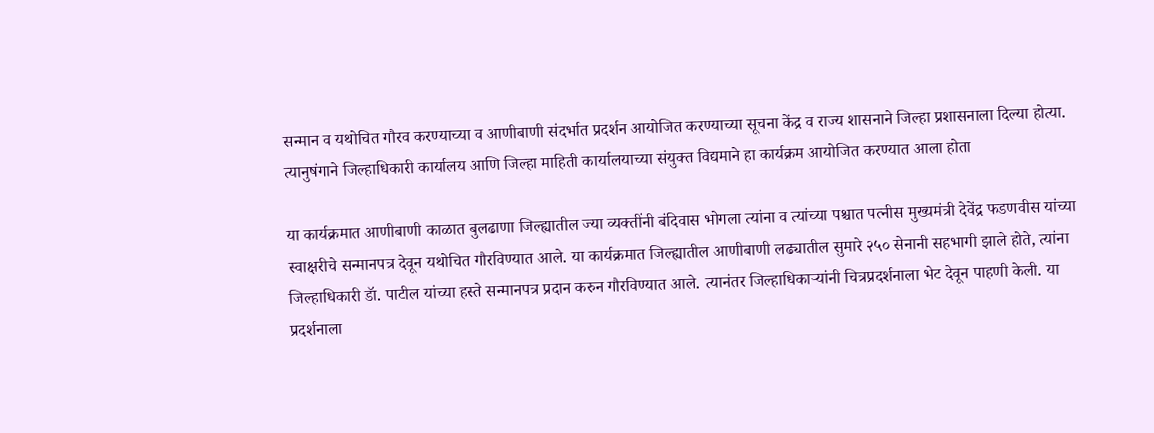सन्मान व यथोचित गौरव करण्याच्या व आणीबाणी संदर्भात प्रदर्शन आयोजित करण्याच्या सूचना केंद्र व राज्य शासनाने जिल्हा प्रशासनाला दिल्या होत्या. त्यानुषंगाने जिल्हाधिकारी कार्यालय आणि जिल्हा माहिती कार्यालयाच्या संयुक्त विद्यमाने हा कार्यक्रम आयोजित करण्यात आला होता

या कार्यक्रमात आणीबाणी काळात बुलढाणा जिल्ह्यातील ज्या व्यक्तींनी बंदिवास भोगला त्यांना व त्यांच्या पश्चात पत्नीस मुख्यमंत्री देवेंद्र फडणवीस यांच्या स्वाक्षरीचे सन्मानपत्र देवून यथोचित गौरविण्यात आले. या कार्यक्रमात जिल्ह्यातील आणीबाणी लढ्यातील सुमारे २५० सेनानी सहभागी झाले होते, त्यांना जिल्हाधिकारी डॅा. पाटील यांच्या हस्ते सन्मानपत्र प्रदान करुन गौरविण्यात आले. त्यानंतर जिल्हाधिकाऱ्यांनी चित्रप्रदर्शनाला भेट देवून पाहणी केली. या प्रदर्शनाला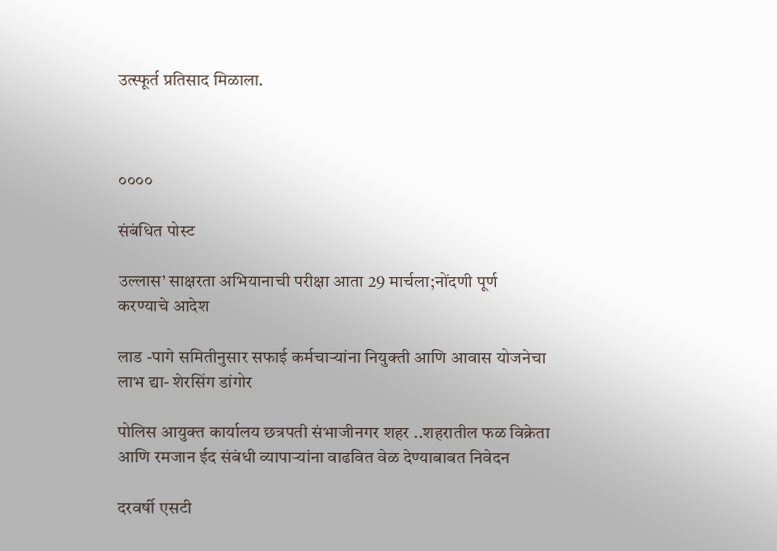उत्स्फूर्त प्रतिसाद मिळाला.



००००

संबंधित पोस्ट

उल्लास’ साक्षरता अभियानाची परीक्षा आता 29 मार्चला;नोंदणी पूर्ण करण्याचे आदेश

लाड -पागे समितीनुसार सफाई कर्मचाऱ्यांना नियुक्ती आणि आवास योजनेचा लाभ द्या- शेरसिंग डांगोर

पोलिस आयुक्त कार्यालय छत्रपती संभाजीनगर शहर ..शहरातील फळ विक्रेता आणि रमजान ईद संबंधी व्यापाऱ्यांना वाढवित वेळ देण्याबाबत निवेदन

दरवर्षी एसटी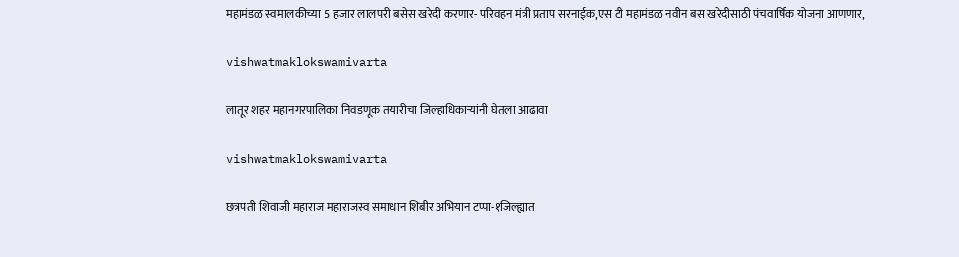महामंडळ स्वमालकीच्या 5 हजार लालपरी बसेस खरेदी करणार- परिवहन मंत्री प्रताप सरनाईक,एस टी महामंडळ नवीन बस खरेदीसाठी पंचवार्षिक योजना आणणार,

vishwatmaklokswamivarta

लातूर शहर महानगरपालिका निवडणूक तयारीचा जिल्हाधिकाऱ्यांनी घेतला आढावा

vishwatmaklokswamivarta

छत्रपती शिवाजी महाराज महाराजस्व समाधान शिबीर अभियान टप्पा-१जिल्ह्यात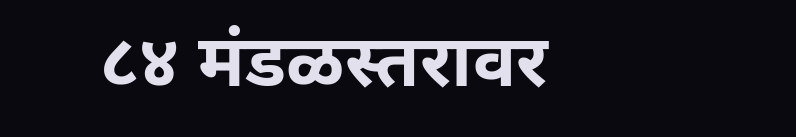८४ मंडळस्तरावर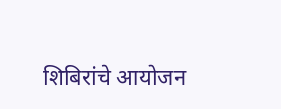शिबिरांचे आयोजन